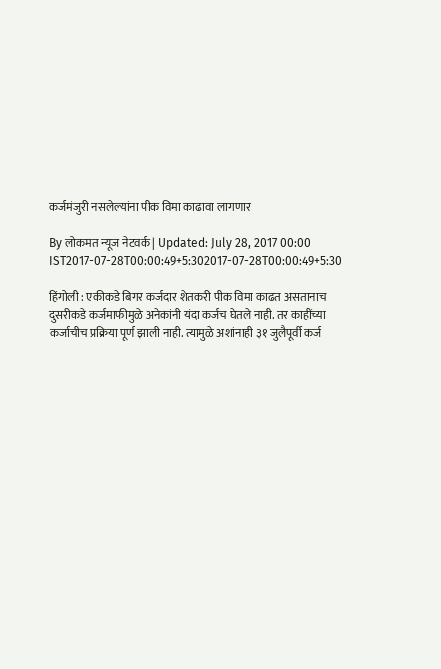कर्जमंजुरी नसलेल्यांना पीक विमा काढावा लागणार

By लोकमत न्यूज नेटवर्क | Updated: July 28, 2017 00:00 IST2017-07-28T00:00:49+5:302017-07-28T00:00:49+5:30

हिंगोली : एकीकडे बिगर कर्जदार शेतकरी पीक विमा काढत असतानाच दुसरीकडे कर्जमाफीमुळे अनेकांनी यंदा कर्जच घेतले नाही. तर काहींच्या कर्जाचीच प्रक्रिया पूर्ण झाली नाही. त्यामुळे अशांनाही ३१ जुलैपूर्वी कर्ज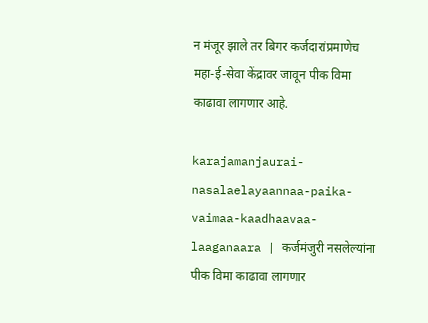न मंजूर झाले तर बिगर कर्जदारांप्रमाणेच महा-ई-सेवा केंद्रावर जावून पीक विमा काढावा लागणार आहे.

karajamanjaurai-nasalaelayaannaa-paika-vaimaa-kaadhaavaa-laaganaara | कर्जमंजुरी नसलेल्यांना पीक विमा काढावा लागणार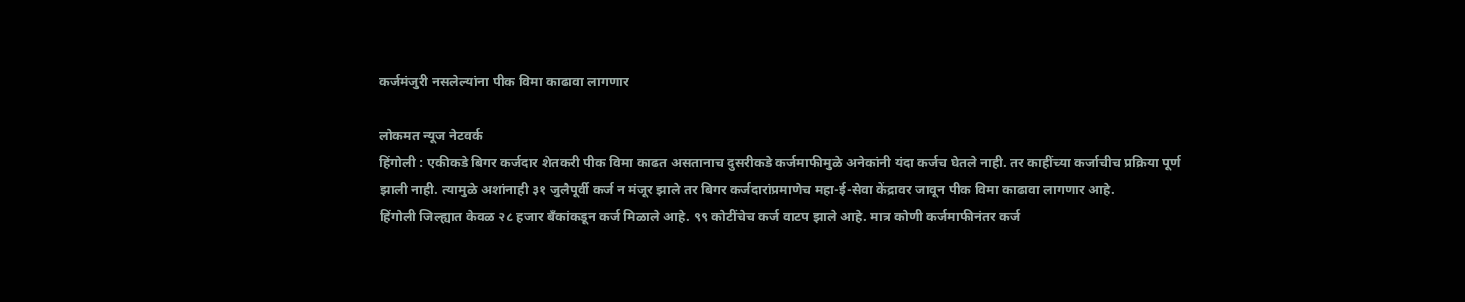कर्जमंजुरी नसलेल्यांना पीक विमा काढावा लागणार

लोकमत न्यूज नेटवर्क
हिंगोली : एकीकडे बिगर कर्जदार शेतकरी पीक विमा काढत असतानाच दुसरीकडे कर्जमाफीमुळे अनेकांनी यंदा कर्जच घेतले नाही. तर काहींच्या कर्जाचीच प्रक्रिया पूर्ण झाली नाही. त्यामुळे अशांनाही ३१ जुलैपूर्वी कर्ज न मंजूर झाले तर बिगर कर्जदारांप्रमाणेच महा-ई-सेवा केंद्रावर जावून पीक विमा काढावा लागणार आहे.
हिंगोली जिल्ह्यात केवळ २८ हजार बँकांकडून कर्ज मिळाले आहे. ९९ कोटींचेच कर्ज वाटप झाले आहे. मात्र कोणी कर्जमाफीनंतर कर्ज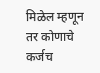मिळेल म्हणून तर कोणाचे कर्जच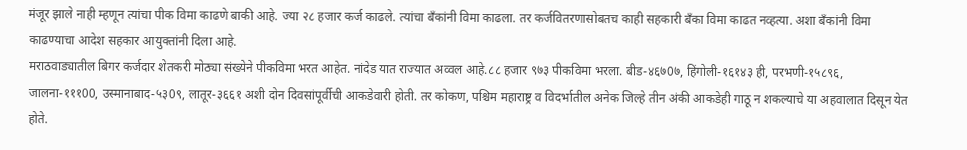मंजूर झाले नाही म्हणून त्यांचा पीक विमा काढणे बाकी आहे. ज्या २८ हजार कर्ज काढले. त्यांचा बँकांनी विमा काढला. तर कर्जवितरणासोबतच काही सहकारी बँका विमा काढत नव्हत्या. अशा बँकांनी विमा काढण्याचा आदेश सहकार आयुक्तांनी दिला आहे.
मराठवाड्यातील बिगर कर्जदार शेतकरी मोठ्या संख्येने पीकविमा भरत आहेत. नांदेड यात राज्यात अव्वल आहे.८८ हजार ९७३ पीकविमा भरला. बीड-४६७0७, हिंगोली-१६१४३ ही, परभणी-१५८९६, जालना-१११00, उस्मानाबाद-५३0९, लातूर-३६६१ अशी दोन दिवसांपूर्वीची आकडेवारी होती. तर कोकण, पश्चिम महाराष्ट्र व विदर्भातील अनेक जिल्हे तीन अंकी आकडेही गाठू न शकल्याचे या अहवालात दिसून येत होते.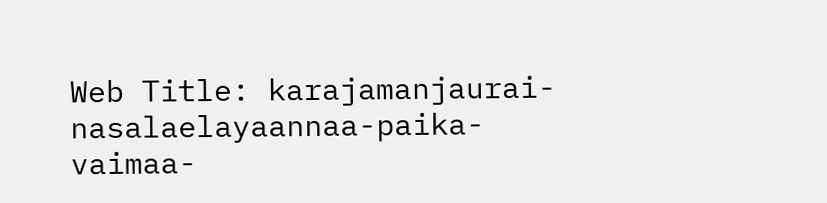Web Title: karajamanjaurai-nasalaelayaannaa-paika-vaimaa-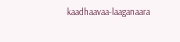kaadhaavaa-laaganaara